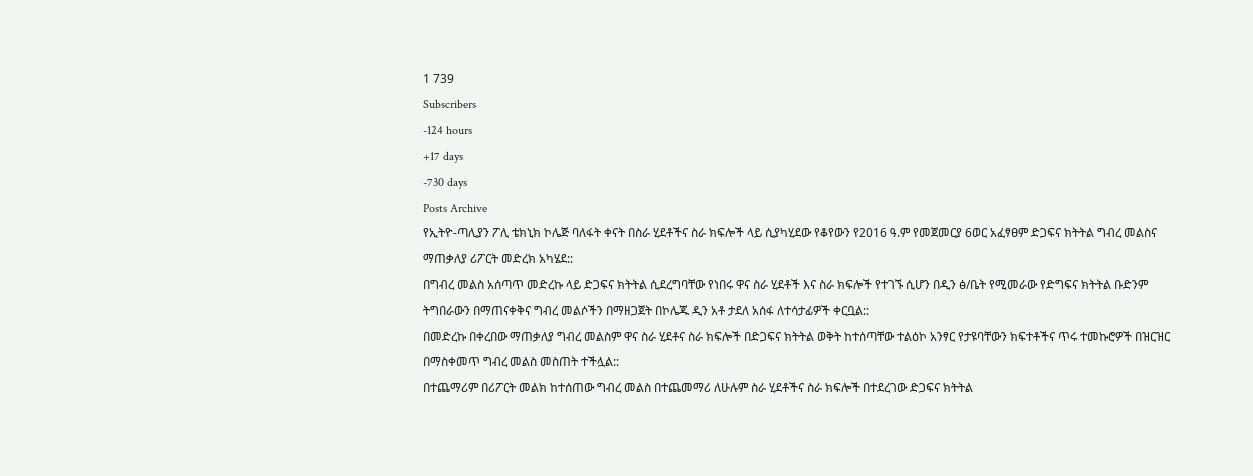1 739
Subscribers
-124 hours
+17 days
-730 days
Posts Archive
የኢትዮ-ጣሊያን ፖሊ ቴክኒክ ኮሌጅ ባለፋት ቀናት በስራ ሂደቶችና ስራ ክፍሎች ላይ ሲያካሂደው የቆየውን የ2016 ዓ.ም የመጀመርያ 6ወር አፈፃፀም ድጋፍና ክትትል ግብረ መልስና ማጠቃለያ ሪፖርት መድረክ አካሄደ::
በግብረ መልስ አሰጣጥ መድረኩ ላይ ድጋፍና ክትትል ሲደረግባቸው የነበሩ ዋና ስራ ሂደቶች እና ስራ ክፍሎች የተገኙ ሲሆን በዲን ፅ/ቤት የሚመራው የድግፍና ክትትል ቡድንም ትግበራውን በማጠናቀቅና ግብረ መልሶችን በማዘጋጀት በኮሌጁ ዲን አቶ ታደለ አሰፋ ለተሳታፊዎች ቀርቧል::
በመድረኩ በቀረበው ማጠቃለያ ግብረ መልስም ዋና ስራ ሂደቶና ስራ ክፍሎች በድጋፍና ክትትል ወቅት ከተሰጣቸው ተልዕኮ አንፃር የታዩባቸውን ክፍተቶችና ጥሩ ተመኩሮዎች በዝርዝር በማስቀመጥ ግብረ መልስ መስጠት ተችሏል::
በተጨማሪም በሪፖርት መልክ ከተሰጠው ግብረ መልስ በተጨመማሪ ለሁሉም ስራ ሂደቶችና ስራ ክፍሎች በተደረገው ድጋፍና ክትትል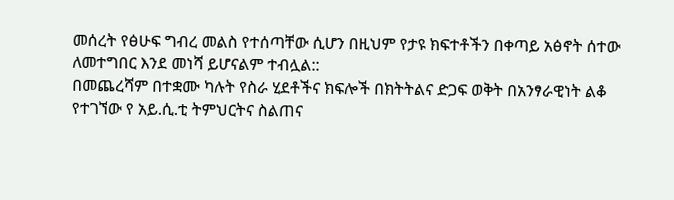መሰረት የፅሁፍ ግብረ መልስ የተሰጣቸው ሲሆን በዚህም የታዩ ክፍተቶችን በቀጣይ አፅኖት ሰተው ለመተግበር እንደ መነሻ ይሆናልም ተብሏል::
በመጨረሻም በተቋሙ ካሉት የስራ ሂደቶችና ክፍሎች በክትትልና ድጋፍ ወቅት በአንፃራዊነት ልቆ የተገኘው የ አይ.ሲ.ቲ ትምህርትና ስልጠና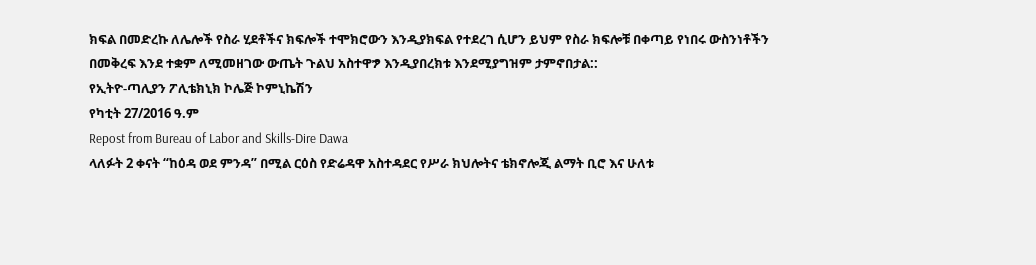ክፍል በመድረኩ ለሌሎች የስራ ሂደቶችና ክፍሎች ተሞክሮውን እንዲያክፍል የተደረገ ሲሆን ይህም የስራ ክፍሎቹ በቀጣይ የነበሩ ውስንነቶችን በመቅረፍ እንደ ተቋም ለሚመዘገው ውጤት ጉልህ አስተዋፇ እንዲያበረክቱ እንደሚያግዝም ታምኖበታል::
የኢትዮ-ጣሊያን ፖሊቴክኒክ ኮሌጅ ኮምኒኬሽን
የካቲት 27/2016 ዓ.ም
Repost from Bureau of Labor and Skills-Dire Dawa
ላለፉት 2 ቀናት “ከዕዳ ወደ ምንዳ” በሚል ርዕስ የድሬዳዋ አስተዳደር የሥራ ክህሎትና ቴክኖሎጂ ልማት ቢሮ እና ሁለቱ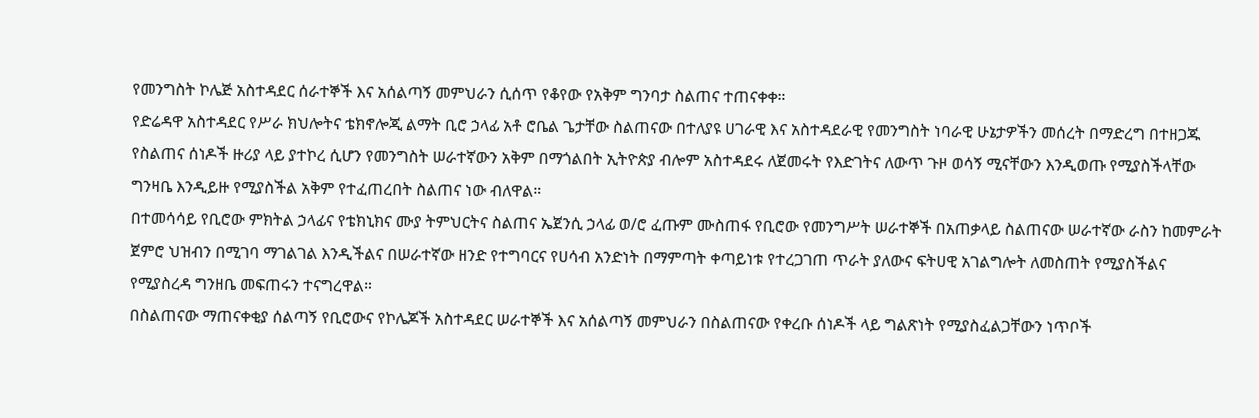የመንግስት ኮሌጅ አስተዳደር ሰራተኞች እና አሰልጣኝ መምህራን ሲሰጥ የቆየው የአቅም ግንባታ ስልጠና ተጠናቀቀ።
የድሬዳዋ አስተዳደር የሥራ ክህሎትና ቴክኖሎጂ ልማት ቢሮ ኃላፊ አቶ ሮቤል ጌታቸው ስልጠናው በተለያዩ ሀገራዊ እና አስተዳደራዊ የመንግስት ነባራዊ ሁኔታዎችን መሰረት በማድረግ በተዘጋጁ የስልጠና ሰነዶች ዙሪያ ላይ ያተኮረ ሲሆን የመንግስት ሠራተኛውን አቅም በማጎልበት ኢትዮጵያ ብሎም አስተዳደሩ ለጀመሩት የእድገትና ለውጥ ጉዞ ወሳኝ ሚናቸውን እንዲወጡ የሚያስችላቸው ግንዛቤ እንዲይዙ የሚያስችል አቅም የተፈጠረበት ስልጠና ነው ብለዋል።
በተመሳሳይ የቢሮው ምክትል ኃላፊና የቴክኒክና ሙያ ትምህርትና ስልጠና ኤጀንሲ ኃላፊ ወ/ሮ ፈጡም ሙስጠፋ የቢሮው የመንግሥት ሠራተኞች በአጠቃላይ ስልጠናው ሠራተኛው ራስን ከመምራት ጀምሮ ህዝብን በሚገባ ማገልገል እንዲችልና በሠራተኛው ዘንድ የተግባርና የሀሳብ አንድነት በማምጣት ቀጣይነቱ የተረጋገጠ ጥራት ያለውና ፍትሀዊ አገልግሎት ለመስጠት የሚያስችልና የሚያስረዳ ግንዘቤ መፍጠሩን ተናግረዋል።
በስልጠናው ማጠናቀቂያ ሰልጣኝ የቢሮውና የኮሌጆች አስተዳደር ሠራተኞች እና አሰልጣኝ መምህራን በስልጠናው የቀረቡ ሰነዶች ላይ ግልጽነት የሚያስፈልጋቸውን ነጥቦች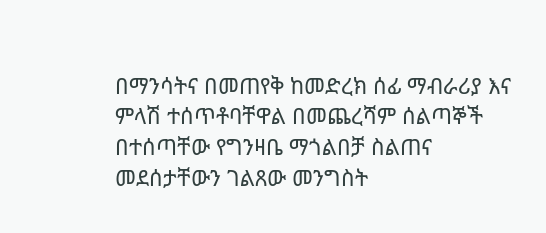በማንሳትና በመጠየቅ ከመድረክ ሰፊ ማብራሪያ እና ምላሽ ተሰጥቶባቸዋል በመጨረሻም ሰልጣኞች በተሰጣቸው የግንዛቤ ማጎልበቻ ስልጠና መደሰታቸውን ገልጸው መንግስት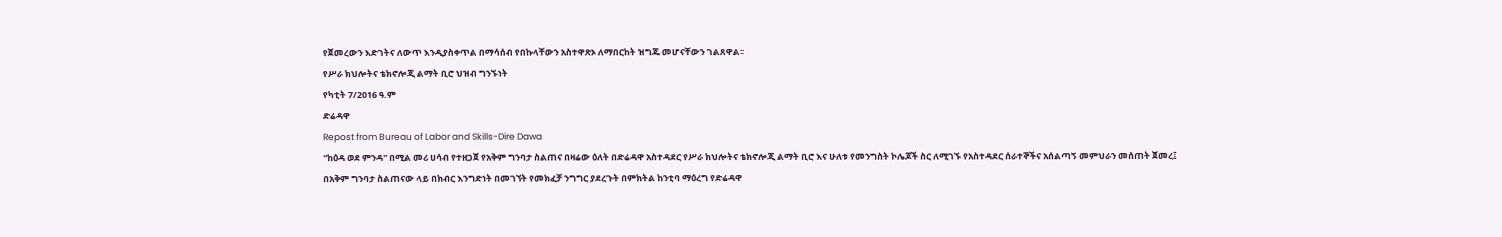የጀመረውን እድገትና ለውጥ እንዲያስቀጥል በማሳሰብ የበኩላቸውን አስተዋጽኦ ለማበርከት ዝግጁ መሆናቸውን ገልጸዋል፡፡
የሥራ ክህሎትና ቴክኖሎጂ ልማት ቢሮ ህዝብ ግንኙነት
የካቲት 7/2016 ዓ.ም
ድሬዳዋ
Repost from Bureau of Labor and Skills-Dire Dawa
''ከዕዳ ወደ ምንዳ'' በሚል መሪ ሀሳብ የተዘጋጀ የአቅም ግንባታ ስልጠና በዛሬው ዕለት በድሬዳዋ አስተዳደር የሥራ ክህሎትና ቴክኖሎጂ ልማት ቢሮ እና ሁለቱ የመንግስት ኮሌጆች ስር ለሚገኙ የአስተዳደር ሰራተኞችና አሰልጣኝ መምህራን መሰጠት ጀመረ፤
በአቅም ግንባታ ስልጠናው ላይ በክብር እንግድነት በመገኘት የመክፈቻ ንግግር ያደረጉት በምክትል ከንቲባ ማዕረግ የድሬዳዋ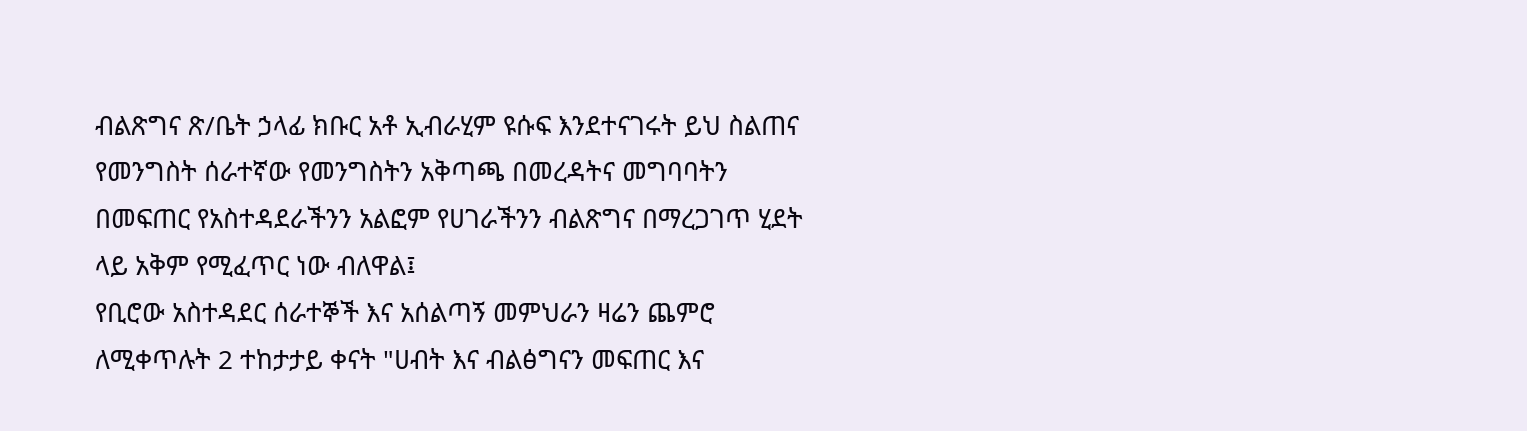ብልጽግና ጽ/ቤት ኃላፊ ክቡር አቶ ኢብራሂም ዩሱፍ እንደተናገሩት ይህ ስልጠና የመንግስት ሰራተኛው የመንግስትን አቅጣጫ በመረዳትና መግባባትን በመፍጠር የአስተዳደራችንን አልፎም የሀገራችንን ብልጽግና በማረጋገጥ ሂደት ላይ አቅም የሚፈጥር ነው ብለዋል፤
የቢሮው አስተዳደር ሰራተኞች እና አሰልጣኝ መምህራን ዛሬን ጨምሮ ለሚቀጥሉት 2 ተከታታይ ቀናት "ሀብት እና ብልፅግናን መፍጠር እና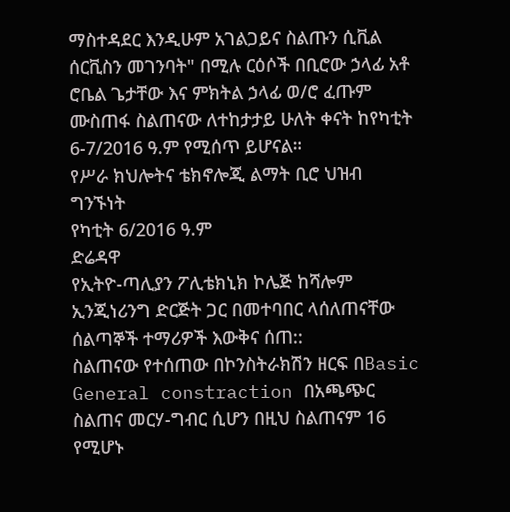ማስተዳደር እንዲሁም አገልጋይና ስልጡን ሲቪል ሰርቪስን መገንባት" በሚሉ ርዕሶች በቢሮው ኃላፊ አቶ ሮቤል ጌታቸው እና ምክትል ኃላፊ ወ/ሮ ፈጡም ሙስጠፋ ስልጠናው ለተከታታይ ሁለት ቀናት ከየካቲት 6-7/2016 ዓ.ም የሚሰጥ ይሆናል።
የሥራ ክህሎትና ቴክኖሎጂ ልማት ቢሮ ህዝብ ግንኙነት
የካቲት 6/2016 ዓ.ም
ድሬዳዋ
የኢትዮ-ጣሊያን ፖሊቴክኒክ ኮሌጅ ከሻሎም ኢንጂነሪንግ ድርጅት ጋር በመተባበር ላሰለጠናቸው ሰልጣኞች ተማሪዎች እውቅና ሰጠ::
ስልጠናው የተሰጠው በኮንስትራክሽን ዘርፍ በBasic General constraction በአጫጭር ስልጠና መርሃ-ግብር ሲሆን በዚህ ስልጠናም 16 የሚሆኑ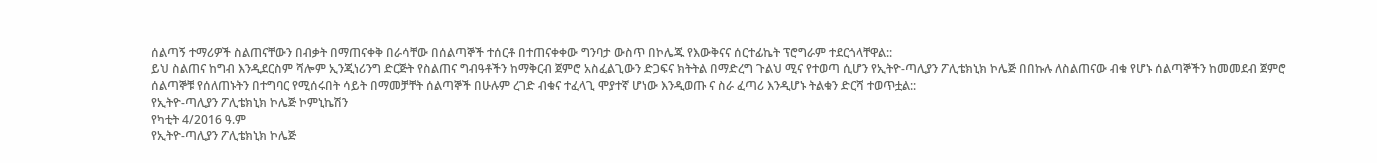ሰልጣኝ ተማሪዎች ስልጠናቸውን በብቃት በማጠናቀቅ በራሳቸው በሰልጣኞች ተሰርቶ በተጠናቀቀው ግንባታ ውስጥ በኮሌጁ የእውቅናና ሰርተፊኬት ፕሮግራም ተደርጎላቸዋል::
ይህ ስልጠና ከግብ እንዲደርስም ሻሎም ኢንጂነሪንግ ድርጅት የስልጠና ግብዓቶችን ከማቅርብ ጀምሮ አስፈልጊውን ድጋፍና ክትትል በማድረግ ጉልህ ሚና የተወጣ ሲሆን የኢትዮ-ጣሊያን ፖሊቴክኒክ ኮሌጅ በበኩሉ ለስልጠናው ብቁ የሆኑ ሰልጣኞችን ከመመደብ ጀምሮ ሰልጣኞቹ የሰለጠኑትን በተግባር የሚሰሩበት ሳይት በማመቻቸት ሰልጣኞች በሁሉም ረገድ ብቁና ተፈላጊ ሞያተኛ ሆነው እንዲወጡ ና ስራ ፈጣሪ እንዲሆኑ ትልቁን ድርሻ ተወጥቷል::
የኢትዮ-ጣሊያን ፖሊቴክኒክ ኮሌጅ ኮምኒኬሽን
የካቲት 4/2016 ዓ.ም
የኢትዮ-ጣሊያን ፖሊቴክኒክ ኮሌጅ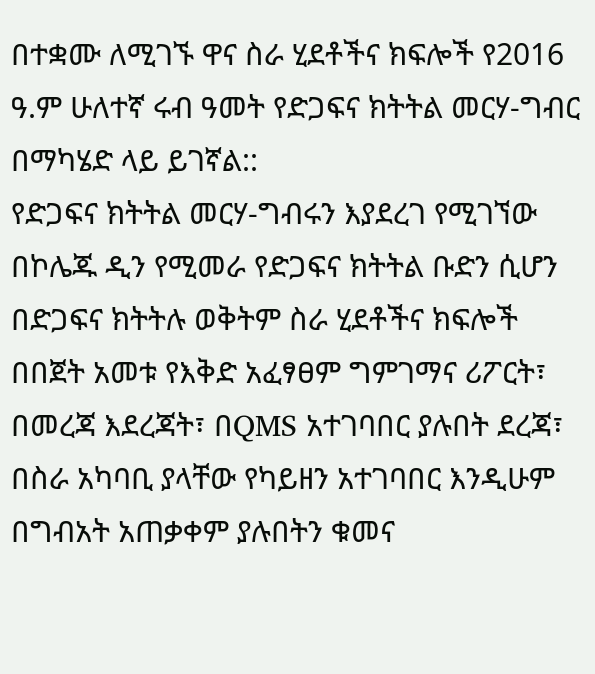በተቋሙ ለሚገኙ ዋና ስራ ሂደቶችና ክፍሎች የ2016 ዓ.ም ሁለተኛ ሩብ ዓመት የድጋፍና ክትትል መርሃ-ግብር በማካሄድ ላይ ይገኛል::
የድጋፍና ክትትል መርሃ-ግብሩን እያደረገ የሚገኘው በኮሌጁ ዲን የሚመራ የድጋፍና ክትትል ቡድን ሲሆን በድጋፍና ክትትሉ ወቅትም ስራ ሂደቶችና ክፍሎች በበጀት አመቱ የእቅድ አፈፃፀም ግምገማና ሪፖርት፣ በመረጃ እደረጃት፣ በQMS አተገባበር ያሉበት ደረጃ፣ በስራ አካባቢ ያላቸው የካይዘን አተገባበር እንዲሁም በግብአት አጠቃቀም ያሉበትን ቁመና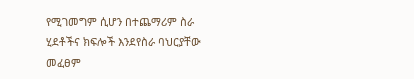የሚገመግም ሲሆን በተጨማሪም ስራ ሂደቶችና ክፍሎች እንደየስራ ባህርያቸው መፈፀም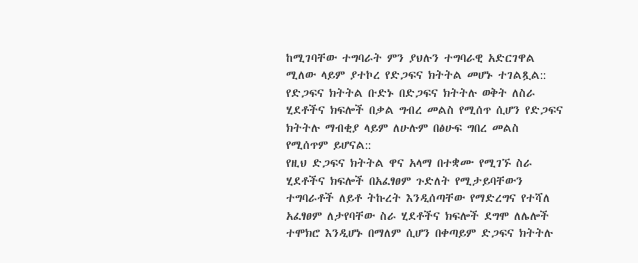ከሚገባቸው ተግባራት ምን ያህሉን ተግባራዊ አድርገዋል ሚለው ላይም ያተኮረ የድጋፍና ክትትል መሆኑ ተገልጿል::
የድጋፍና ክትትል ቡድኑ በድጋፍና ክትትሉ ወቅት ለስራ ሂደቶችና ክፍሎች በቃል ግብረ መልስ የሚሰጥ ሲሆን የድጋፍና ክትትሉ ማብቂያ ላይም ለሁሉም በፅሁፍ ግበረ መልስ የሚሰጥም ይሆናል::
የዚህ ድጋፍና ክትትል ዋና አላማ በተቋሙ የሚገኙ ስራ ሂደቶችና ክፍሎች በአፈፃፀም ጉድለት የሚታይባቸውን ተግባራቶች ለይቶ ትኩረት እንዲሰጣቸው የማድረግና የተሻለ አፈፃፀም ለታየባቸው ስራ ሂደቶችና ክፍሎች ደግሞ ለሌሎች ተሞክሮ እንዲሆኑ በማለም ሲሆን በቀጣይም ድጋፍና ክትትሉ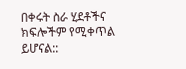በቀሩት ስራ ሂደቶችና ክፍሎችም የሚቀጥል ይሆናል::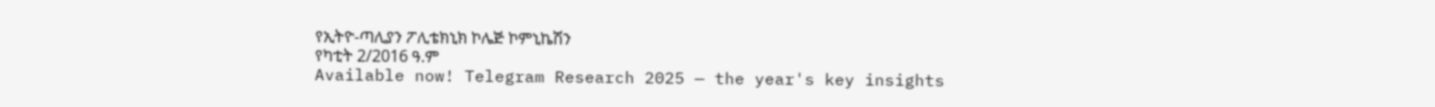የኢትዮ-ጣሊያን ፖሊቴክኒክ ኮሌጅ ኮምኒኬሽን
የካቲት 2/2016 ዓ.ም
Available now! Telegram Research 2025 — the year's key insights